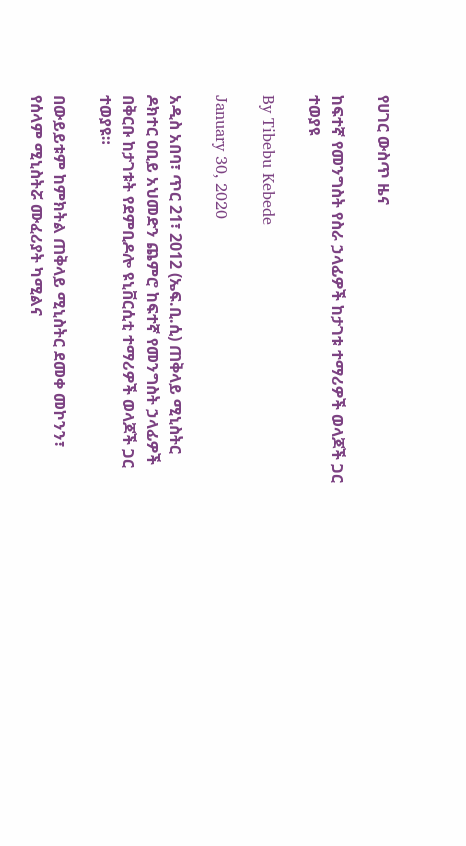የሀገር ውስጥ ዜና

ከፍተኛ የመንግስት የስራ ኃላፊዎች ከታገቱ ተማሪዎች ወላጆች ጋር ተወያዩ

By Tibebu Kebede

January 30, 2020

አዲስ አበባ፣ ጥር 21፣ 2012 (ኤፍ.ቢ.ሲ) ጠቅላይ ሚኒስትር ዶክተር ዐቢይ አህመድን ጨምሮ ከፍተኛ የመንግስት ኃላፊዎች በቅርቡ ከታገቱት የደምቢዶሎ ዩኒቨርሲቲ ተማሪዎች ወላጆች ጋር ተወያዩ።

በውይይቱም ከምክትል ጠቅላይ ሚኒስትር ደመቀ መኮንን፣ የሰላም ሚኒስትሯ ሙፈሪያት ካሚልና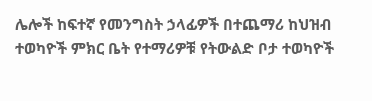ሌሎች ከፍተኛ የመንግስት ኃላፊዎች በተጨማሪ ከህዝብ ተወካዮች ምክር ቤት የተማሪዎቹ የትውልድ ቦታ ተወካዮች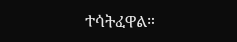ተሳትፈዋል።